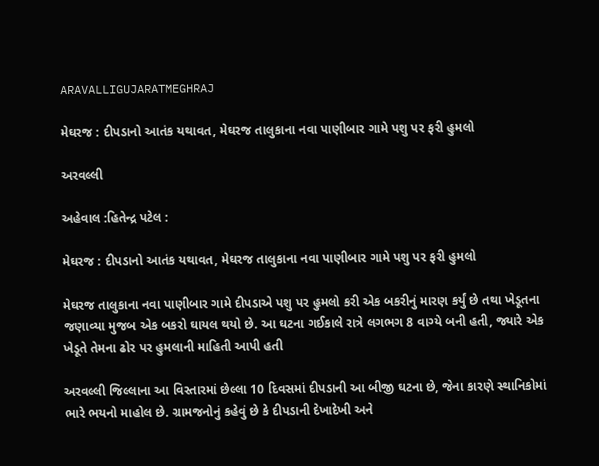ARAVALLIGUJARATMEGHRAJ

મેઘરજ : દીપડાનો આતંક યથાવત, મેઘરજ તાલુકાના નવા પાણીબાર ગામે પશુ પર ફરી હુમલો

અરવલ્લી

અહેવાલ :હિતેન્દ્ર પટેલ :

મેઘરજ : દીપડાનો આતંક યથાવત, મેઘરજ તાલુકાના નવા પાણીબાર ગામે પશુ પર ફરી હુમલો

મેઘરજ તાલુકાના નવા પાણીબાર ગામે દીપડાએ પશુ પર હુમલો કરી એક બકરીનું મારણ કર્યું છે તથા ખેડૂતના જણાવ્યા મુજબ એક બકરો ઘાયલ થયો છે. આ ઘટના ગઈકાલે રાત્રે લગભગ 8 વાગ્યે બની હતી, જ્યારે એક ખેડૂતે તેમના ઢોર પર હુમલાની માહિતી આપી હતી

અરવલ્લી જિલ્લાના આ વિસ્તારમાં છેલ્લા 10 દિવસમાં દીપડાની આ બીજી ઘટના છે, જેના કારણે સ્થાનિકોમાં ભારે ભયનો માહોલ છે. ગ્રામજનોનું કહેવું છે કે દીપડાની દેખાદેખી અને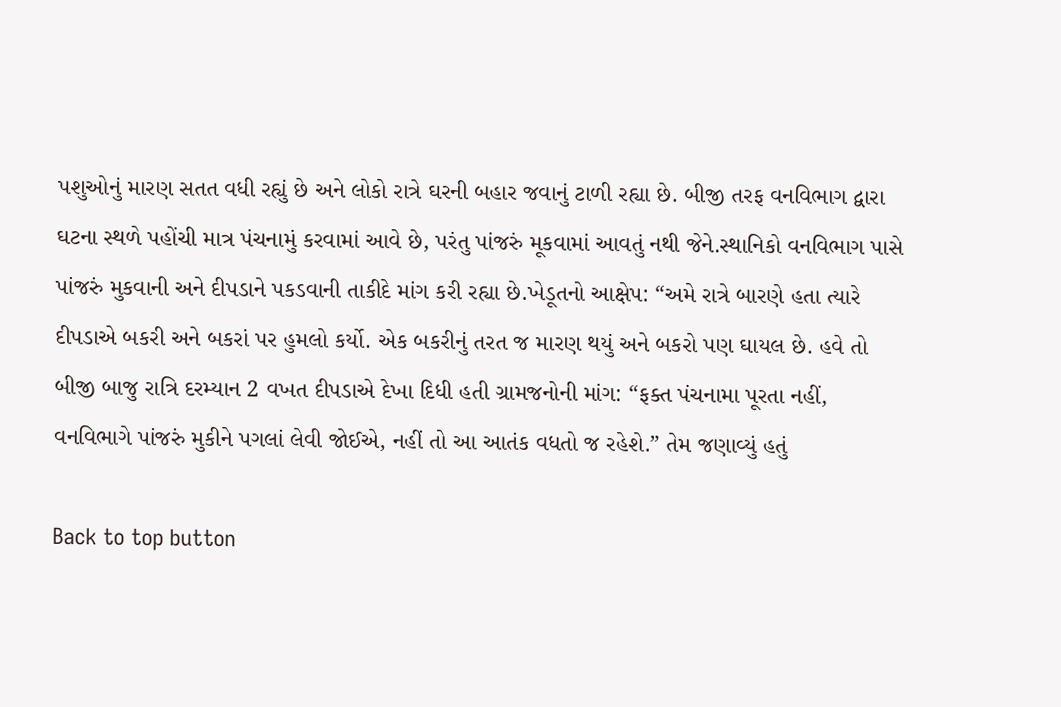પશુઓનું મારણ સતત વધી રહ્યું છે અને લોકો રાત્રે ઘરની બહાર જવાનું ટાળી રહ્યા છે. બીજી તરફ વનવિભાગ દ્વારા ઘટના સ્થળે પહોંચી માત્ર પંચનામું કરવામાં આવે છે, પરંતુ પાંજરું મૂકવામાં આવતું નથી જેને.સ્થાનિકો વનવિભાગ પાસે પાંજરું મુકવાની અને દીપડાને પકડવાની તાકીદે માંગ કરી રહ્યા છે.ખેડૂતનો આક્ષેપ: “અમે રાત્રે બારણે હતા ત્યારે દીપડાએ બકરી અને બકરાં પર હુમલો કર્યો. એક બકરીનું તરત જ મારણ થયું અને બકરો પણ ઘાયલ છે. હવે તો બીજી બાજુ રાત્રિ દરમ્યાન 2 વખત દીપડાએ દેખા દિધી હતી ગ્રામજનોની માંગ: “ફક્ત પંચનામા પૂરતા નહીં, વનવિભાગે પાંજરું મુકીને પગલાં લેવી જોઈએ, નહીં તો આ આતંક વધતો જ રહેશે.” તેમ જણાવ્યું હતું

Back to top button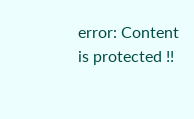error: Content is protected !!